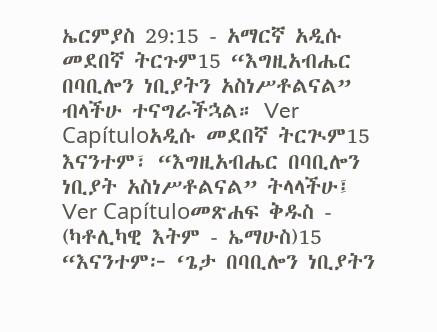ኤርምያስ 29:15 - አማርኛ አዲሱ መደበኛ ትርጉም15 “እግዚአብሔር በባቢሎን ነቢያትን አስነሥቶልናል” ብላችሁ ተናግራችኋል። Ver Capítuloአዲሱ መደበኛ ትርጒም15 እናንተም፣ “እግዚአብሔር በባቢሎን ነቢያት አስነሥቶልናል” ትላላችሁ፤ Ver Capítuloመጽሐፍ ቅዱስ - (ካቶሊካዊ እትም - ኤማሁስ)15 “እናንተም፦ ‘ጌታ በባቢሎን ነቢያትን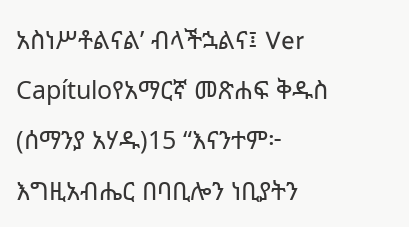አስነሥቶልናል’ ብላችኋልና፤ Ver Capítuloየአማርኛ መጽሐፍ ቅዱስ (ሰማንያ አሃዱ)15 “እናንተም፦ እግዚአብሔር በባቢሎን ነቢያትን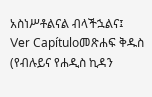አስነሥቶልናል ብላችኋልና፤ Ver Capítuloመጽሐፍ ቅዱስ (የብሉይና የሐዲስ ኪዳን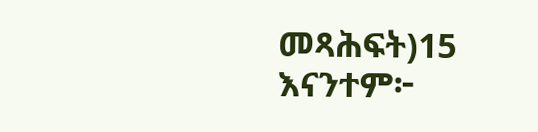መጻሕፍት)15 እናንተም፦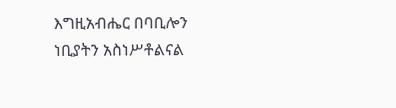እግዚአብሔር በባቢሎን ነቢያትን አስነሥቶልናል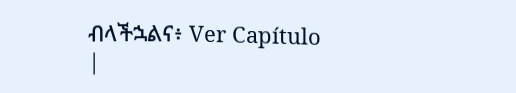ብላችኋልና፥ Ver Capítulo |